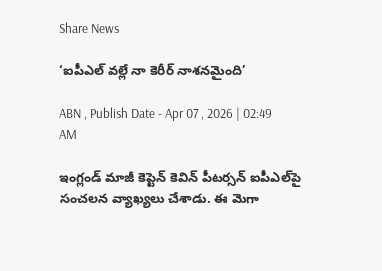Share News

‘ఐపీఎల్‌ వల్లే నా కెరీర్‌ నాశనమైంది’

ABN , Publish Date - Apr 07 , 2026 | 02:49 AM

ఇంగ్లండ్‌ మాజీ కెప్టెన్‌ కెవిన్‌ పీటర్సన్‌ ఐపీఎల్‌పై సంచలన వ్యాఖ్యలు చేశాడు. ఈ మెగా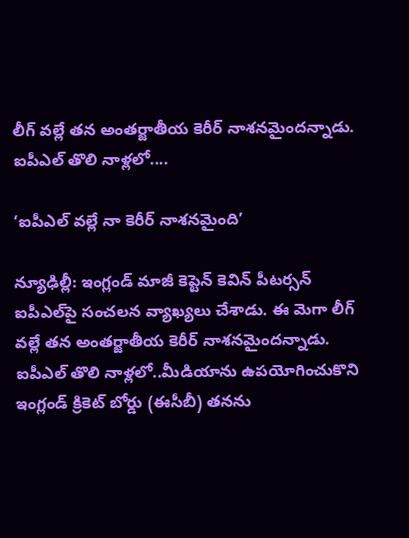లీగ్‌ వల్లే తన అంతర్జాతీయ కెరీర్‌ నాశనమైందన్నాడు. ఐపీఎల్‌ తొలి నాళ్లలో....

‘ఐపీఎల్‌ వల్లే నా కెరీర్‌ నాశనమైంది’

న్యూఢిల్లీ: ఇంగ్లండ్‌ మాజీ కెప్టెన్‌ కెవిన్‌ పీటర్సన్‌ ఐపీఎల్‌పై సంచలన వ్యాఖ్యలు చేశాడు. ఈ మెగా లీగ్‌ వల్లే తన అంతర్జాతీయ కెరీర్‌ నాశనమైందన్నాడు. ఐపీఎల్‌ తొలి నాళ్లలో..మీడియాను ఉపయోగించుకొని ఇంగ్లండ్‌ క్రికెట్‌ బోర్డు (ఈసీబీ) తనను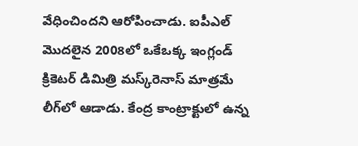వేధించిందని ఆరోపించాడు. ఐపీఎల్‌ మొదలైన 2008లో ఒకేఒక్క ఇంగ్లండ్‌ క్రికెటర్‌ డిమిత్రి మస్క్‌రెనాస్‌ మాత్రమే లీగ్‌లో ఆడాడు. కేంద్ర కాంట్రాక్టులో ఉన్న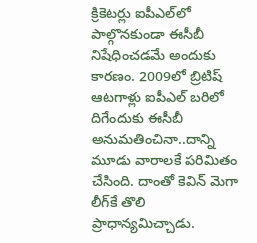క్రికెటర్లు ఐపీఎల్‌లో పాల్గొనకుండా ఈసీబీ నిషేధించడమే అందుకు కారణం. 2009లో బ్రిటిష్‌ ఆటగాళ్లు ఐపీఎల్‌ బరిలో దిగేందుకు ఈసీబీ అనుమతించినా..దాన్ని మూడు వారాలకే పరిమితం చేసింది. దాంతో కెవిన్‌ మెగా లీగ్‌కే తొలి ప్రాధాన్యమిచ్చాడు.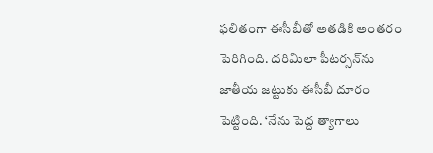ఫలితంగా ఈసీబీతో అతడికి అంతరం పెరిగింది. దరిమిలా పీటర్సన్‌ను జాతీయ జట్టుకు ఈసీబీ దూరం పెట్టింది. ‘నేను పెద్ద త్యాగాలు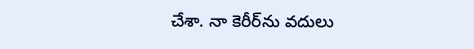చేశా. నా కెరీర్‌ను వదులు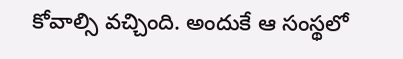కోవాల్సి వచ్చింది. అందుకే ఆ సంస్థలో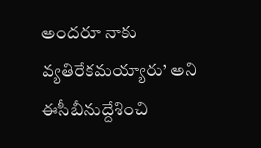అందరూ నాకు వ్యతిరేకమయ్యారు’ అని ఈసీబీనుద్దేశించి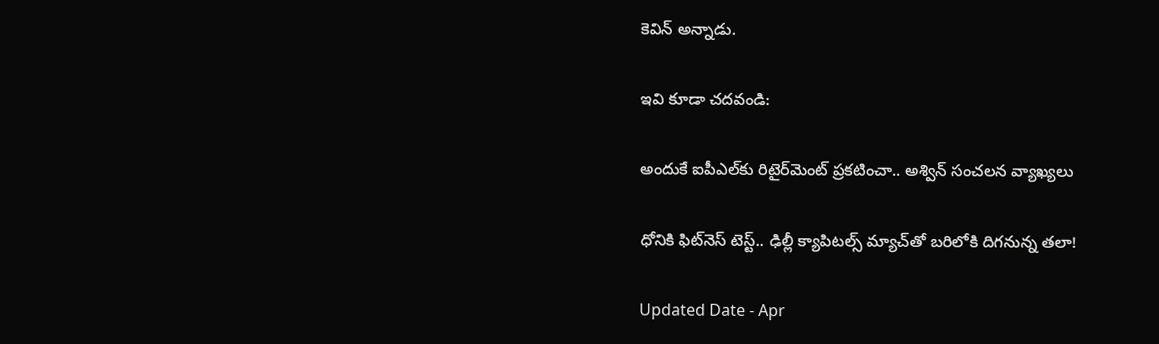కెవిన్‌ అన్నాడు.

ఇవి కూడా చదవండి:

అందుకే ఐపీఎల్‌కు రిటైర్‌మెంట్ ప్రకటించా.. అశ్విన్ సంచలన వ్యాఖ్యలు

ధోనికి ఫిట్‌నెస్ టెస్ట్.. ఢిల్లీ క్యాపిటల్స్ మ్యాచ్‌తో బరిలోకి దిగనున్న తలా!

Updated Date - Apr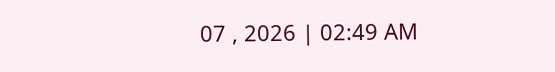07 , 2026 | 02:49 AM